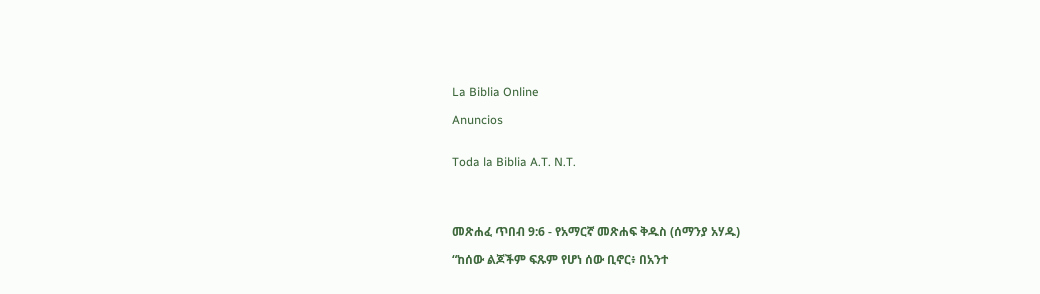La Biblia Online

Anuncios


Toda la Biblia A.T. N.T.




መጽሐፈ ጥበብ 9:6 - የአማርኛ መጽሐፍ ቅዱስ (ሰማንያ አሃዱ)

“ከሰው ልጆችም ፍጹም የሆነ ሰው ቢኖር፥ በአንተ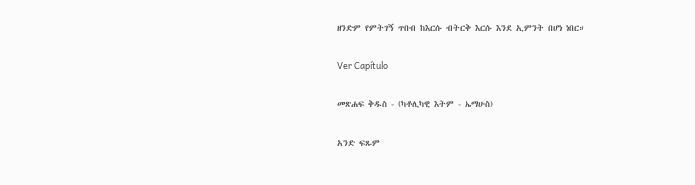ዘንድም የምትገኝ ጥበብ ከእርሱ ብትርቅ እርሱ እንደ ኢምንት በሆነ ነበር።

Ver Capítulo

መጽሐፍ ቅዱስ - (ካቶሊካዊ እትም - ኤማሁስ)

አንድ ፍጹም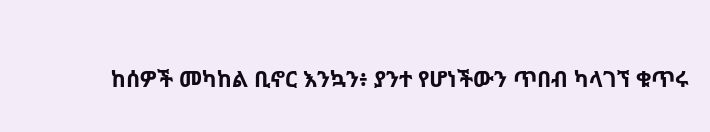ከሰዎች መካከል ቢኖር እንኳን፥ ያንተ የሆነችውን ጥበብ ካላገኘ ቁጥሩ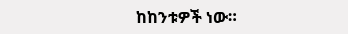ከከንቱዎች ነው።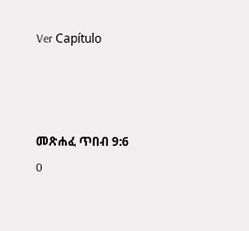Ver Capítulo



መጽሐፈ ጥበብ 9:6
0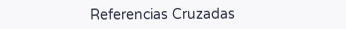Referencias Cruzadas